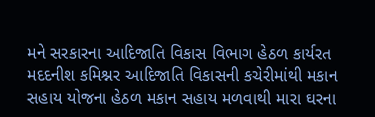મને સરકારના આદિજાતિ વિકાસ વિભાગ હેઠળ કાર્યરત મદદનીશ કમિશ્નર આદિજાતિ વિકાસની કચેરીમાંથી મકાન સહાય યોજના હેઠળ મકાન સહાય મળવાથી મારા ઘરના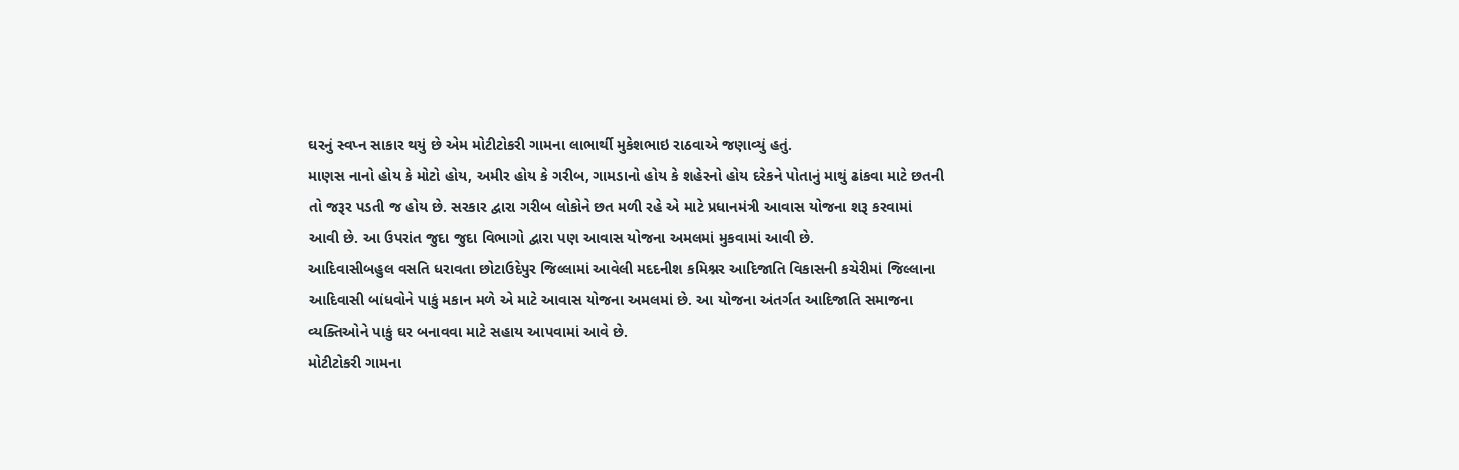ઘરનું સ્વપ્ન સાકાર થયું છે એમ મોટીટોકરી ગામના લાભાર્થી મુકેશભાઇ રાઠવાએ જણાવ્યું હતું.
માણસ નાનો હોય કે મોટો હોય, અમીર હોય કે ગરીબ, ગામડાનો હોય કે શહેરનો હોય દરેકને પોતાનું માથું ઢાંકવા માટે છતની તો જરૂર પડતી જ હોય છે. સરકાર દ્વારા ગરીબ લોકોને છત મળી રહે એ માટે પ્રધાનમંત્રી આવાસ યોજના શરૂ કરવામાં આવી છે. આ ઉપરાંત જુદા જુદા વિભાગો દ્વારા પણ આવાસ યોજના અમલમાં મુકવામાં આવી છે.
આદિવાસીબહુલ વસતિ ધરાવતા છોટાઉદેપુર જિલ્લામાં આવેલી મદદનીશ કમિશ્નર આદિજાતિ વિકાસની કચેરીમાં જિલ્લાના આદિવાસી બાંધવોને પાકું મકાન મળે એ માટે આવાસ યોજના અમલમાં છે. આ યોજના અંતર્ગત આદિજાતિ સમાજના વ્યક્તિઓને પાકું ઘર બનાવવા માટે સહાય આપવામાં આવે છે.
મોટીટોકરી ગામના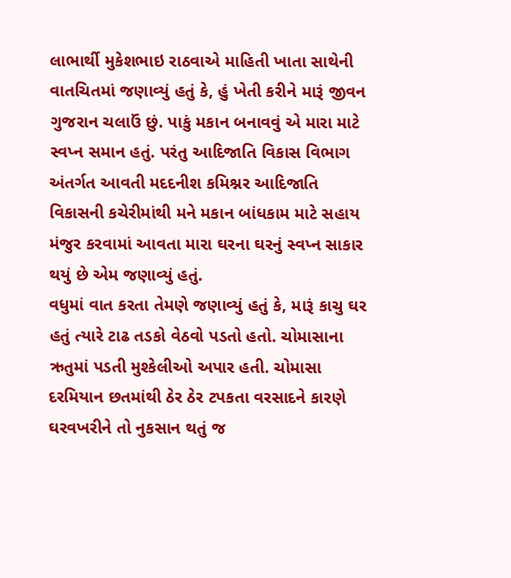લાભાર્થી મુકેશભાઇ રાઠવાએ માહિતી ખાતા સાથેની વાતચિતમાં જણાવ્યું હતું કે, હું ખેતી કરીને મારૂં જીવન ગુજરાન ચલાઉં છું. પાકું મકાન બનાવવું એ મારા માટે સ્વપ્ન સમાન હતું. પરંતુ આદિજાતિ વિકાસ વિભાગ અંતર્ગત આવતી મદદનીશ કમિશ્નર આદિજાતિ વિકાસની કચેરીમાંથી મને મકાન બાંધકામ માટે સહાય મંજુર કરવામાં આવતા મારા ઘરના ઘરનું સ્વપ્ન સાકાર થયું છે એમ જણાવ્યું હતું.
વધુમાં વાત કરતા તેમણે જણાવ્યું હતું કે, મારૂં કાચુ ઘર હતું ત્યારે ટાઢ તડકો વેઠવો પડતો હતો. ચોમાસાના ઋતુમાં પડતી મુશ્કેલીઓ અપાર હતી. ચોમાસા દરમિયાન છતમાંથી ઠેર ઠેર ટપકતા વરસાદને કારણે ઘરવખરીને તો નુકસાન થતું જ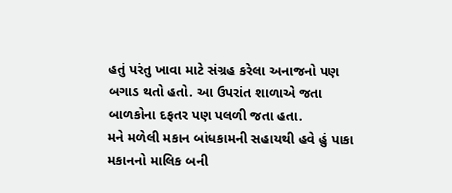હતું પરંતુ ખાવા માટે સંગ્રહ કરેલા અનાજનો પણ બગાડ થતો હતો. આ ઉપરાંત શાળાએ જતા બાળકોના દફતર પણ પલળી જતા હતા.
મને મળેલી મકાન બાંધકામની સહાયથી હવે હું પાકા મકાનનો માલિક બની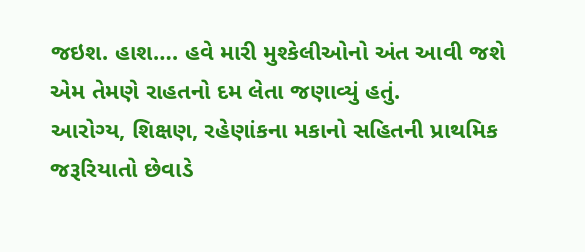જઇશ. હાશ…. હવે મારી મુશ્કેલીઓનો અંત આવી જશે એમ તેમણે રાહતનો દમ લેતા જણાવ્યું હતું.
આરોગ્ય, શિક્ષણ, રહેણાંકના મકાનો સહિતની પ્રાથમિક જરૂરિયાતો છેવાડે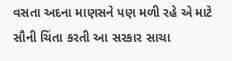વસતા અદના માણસને પણ મળી રહે એ માટે સૌની ચિંતા કરતી આ સરકાર સાચા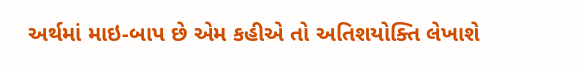અર્થમાં માઇ-બાપ છે એમ કહીએ તો અતિશયોક્તિ લેખાશે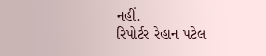નહીં.
રિપોર્ટર રેહાન પટેલ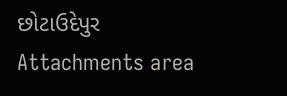છોટાઉદેપુર
Attachments area